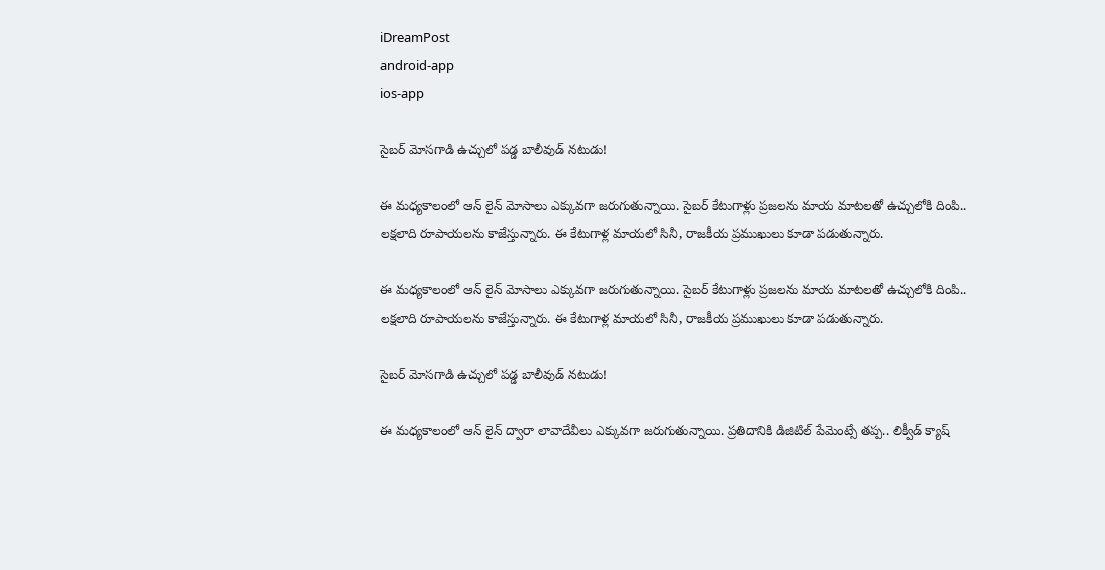iDreamPost
android-app
ios-app

సైబర్ మోసగాడి ఉచ్చులో పడ్డ బాలీవుడ్ నటుడు!

ఈ మధ్యకాలంలో ఆన్ లైన్ మోసాలు ఎక్కువగా జరుగుతున్నాయి. సైబర్ కేటుగాళ్లు ప్రజలను మాయ మాటలతో ఉచ్చులోకి దింపి.. లక్షలాది రూపాయలను కాజేస్తున్నారు. ఈ కేటుగాళ్ల మాయలో సినీ, రాజకీయ ప్రముఖులు కూడా పడుతున్నారు.

ఈ మధ్యకాలంలో ఆన్ లైన్ మోసాలు ఎక్కువగా జరుగుతున్నాయి. సైబర్ కేటుగాళ్లు ప్రజలను మాయ మాటలతో ఉచ్చులోకి దింపి.. లక్షలాది రూపాయలను కాజేస్తున్నారు. ఈ కేటుగాళ్ల మాయలో సినీ, రాజకీయ ప్రముఖులు కూడా పడుతున్నారు.

సైబర్ మోసగాడి ఉచ్చులో పడ్డ బాలీవుడ్ నటుడు!

ఈ మధ్యకాలంలో ఆన్ లైన్ ద్వారా లావాదేవీలు ఎక్కువగా జరుగుతున్నాయి. ప్రతిదానికి డిజిటిల్ పేమెంట్సే తప్ప.. లిక్వీడ్ క్యాష్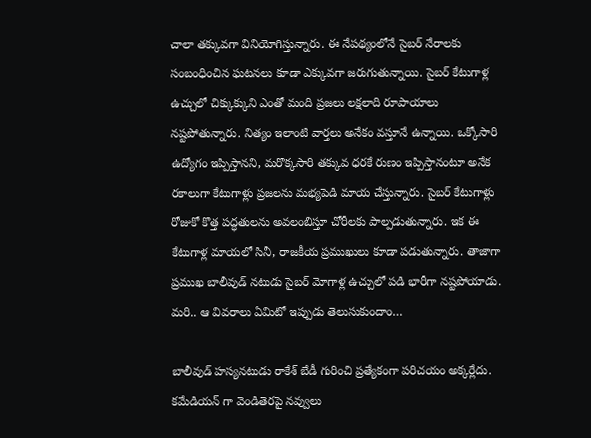చాలా తక్కువగా వినియోగిస్తున్నారు. ఈ నేపథ్యంలోనే సైబర్ నేరాలకు సంబంధించిన ఘటనలు కూడా ఎక్కువగా జరుగుతున్నాయి. సైబర్ కేటుగాళ్ల ఉచ్చులో చిక్కుక్కుని ఎంతో మంది ప్రజలు లక్షలాది రూపాయాలు నష్టపోతున్నారు. నిత్యం ఇలాంటి వార్తలు అనేకం వస్తూనే ఉన్నాయి. ఒక్కోసారి ఉద్యోగం ఇప్పిస్తానని, మరొక్కసారి తక్కువ ధరకే రుణం ఇప్పిస్తానంటూ అనేక రకాలుగా కేటుగాళ్లు ప్రజలను మభ్యపెడి మాయ చేస్తున్నారు. సైబర్ కేటుగాళ్లు రోజుకో కొత్త పద్ధతులను అవలంబిస్తూ చోరీలకు పాల్పడుతున్నారు. ఇక ఈ కేటుగాళ్ల మాయలో సినీ, రాజకీయ ప్రముఖులు కూడా పడుతున్నారు. తాజాగా ప్రముఖ బాలీవుడ్ నటుడు సైబర్ మోగాళ్ల ఉచ్చులో పడి భారీగా నష్టపోయాడు. మరి.. ఆ వివరాలు ఏమిటో ఇప్పుడు తెలుసుకుందాం…

బాలీవుడ్ హస్యనటుడు రాకేశ్ బేడీ గురించి ప్రత్యేకంగా పరిచయం అక్కర్లేదు. కమేడియన్ గా వెండితెరపై నవ్వులు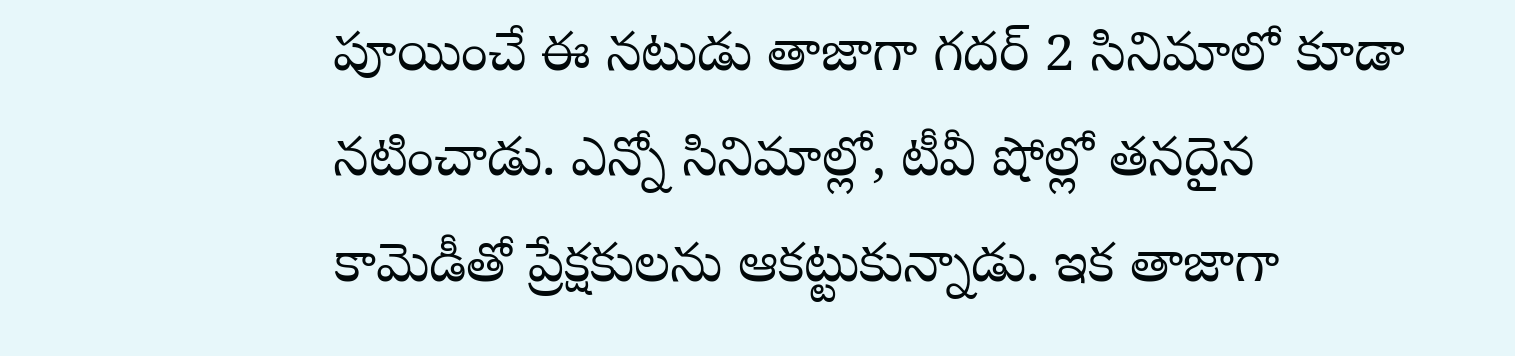పూయించే ఈ నటుడు తాజాగా గదర్ 2 సినిమాలో కూడా నటించాడు. ఎన్నో సినిమాల్లో, టీవీ షోల్లో తనదైన కామెడీతో ప్రేక్షకులను ఆకట్టుకున్నాడు. ఇక తాజాగా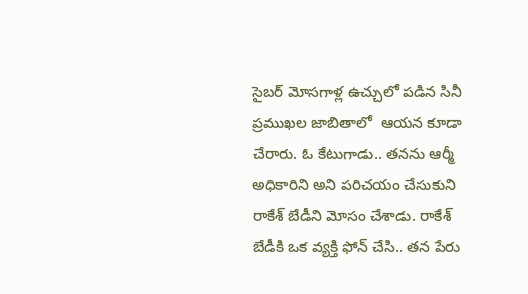సైబర్ మోసగాళ్ల ఉచ్చులో పడిన సినీ ప్రముఖల జాబితాలో  ఆయన కూడా చేరారు. ఓ కేటుగాడు.. తనను ఆర్మీ అధికారిని అని పరిచయం చేసుకుని రాకేశ్ బేడీని మోసం చేశాడు. రాకేశ్ బేడీకి ఒక వ్యక్తి ఫోన్ చేసి.. తన పేరు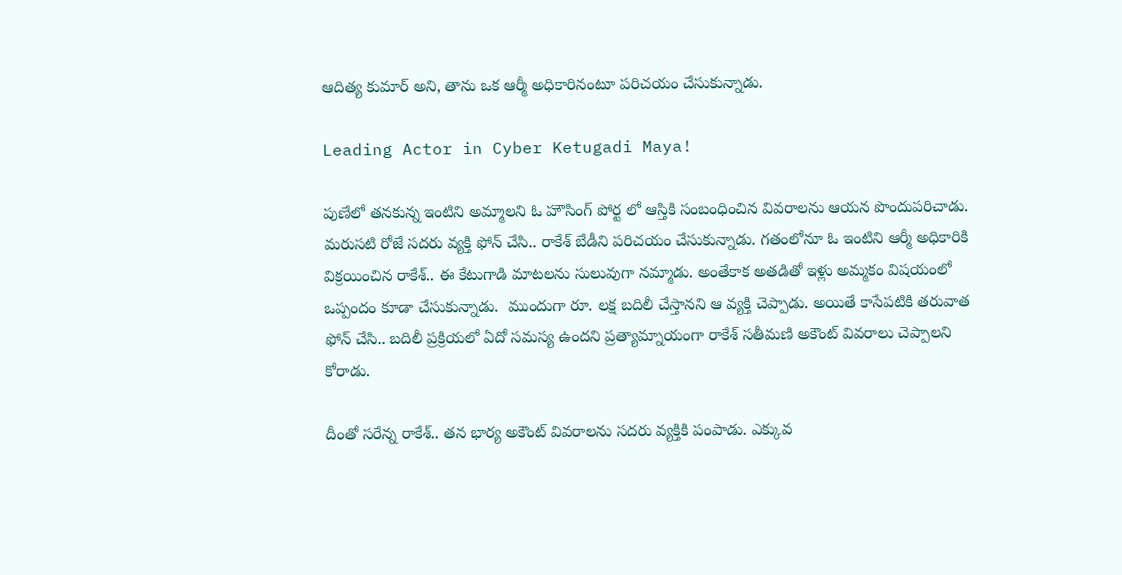ఆదిత్య కుమార్ అని, తాను ఒక ఆర్మీ అధికారినంటూ పరిచయం చేసుకున్నాడు.

Leading Actor in Cyber Ketugadi Maya!

పుణేలో తనకున్న ఇంటిని అమ్మాలని ఓ హౌసింగ్ పోర్ట లో ఆస్తికి సంబంధించిన వివరాలను ఆయన పొందుపరిచాడు. మరుసటి రోజే సదరు వ్యక్తి ఫోన్ చేసి.. రాకేశ్ బేడీని పరిచయం చేసుకున్నాడు. గతంలోనూ ఓ ఇంటిని ఆర్మీ అధికారికి విక్రయించిన రాకేశ్.. ఈ కేటుగాడి మాటలను సులువుగా నమ్మాడు. అంతేకాక అతడితో ఇళ్లు అమ్మకం విషయంలో ఒప్పందం కూడా చేసుకున్నాడు.  ముందుగా రూ. లక్ష బదిలీ చేస్తానని ఆ వ్యక్తి చెప్పాడు. అయితే కాసేపటికి తరువాత ఫోన్ చేసి.. బదిలీ ప్రక్రియలో ఏదో సమస్య ఉందని ప్రత్యామ్నాయంగా రాకేశ్ సతీమణి అకౌంట్ వివరాలు చెప్పాలని కోరాడు.

దీంతో సరేన్న రాకేశ్.. తన భార్య అకౌంట్ వివరాలను సదరు వ్యక్తికి పంపాడు. ఎక్కువ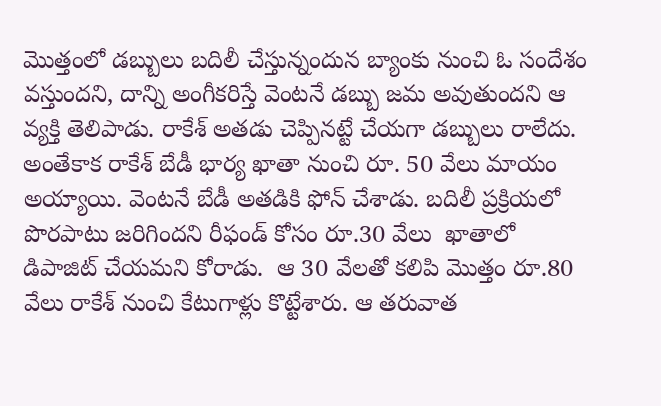మొత్తంలో డబ్బులు బదిలీ చేస్తున్నందున బ్యాంకు నుంచి ఓ సందేశం వస్తుందని, దాన్ని అంగీకరిస్తే వెంటనే డబ్బు జమ అవుతుందని ఆ వ్యక్తి తెలిపాడు. రాకేశ్ అతడు చెప్పినట్టే చేయగా డబ్బులు రాలేదు. అంతేకాక రాకేశ్ బేడీ భార్య ఖాతా నుంచి రూ. 50 వేలు మాయం అయ్యాయి. వెంటనే బేడీ అతడికి ఫోన్ చేశాడు. బదిలీ ప్రక్రియలో పొరపాటు జరిగిందని రీఫండ్ కోసం రూ.30 వేలు  ఖాతాలో డిపాజిట్ చేయమని కోరాడు.  ఆ 30 వేలతో కలిపి మొత్తం రూ.80 వేలు రాకేశ్ నుంచి కేటుగాళ్లు కొట్టేశారు. ఆ తరువాత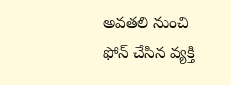అవతలి నుంచి ఫోన్ చేసిన వ్యక్తి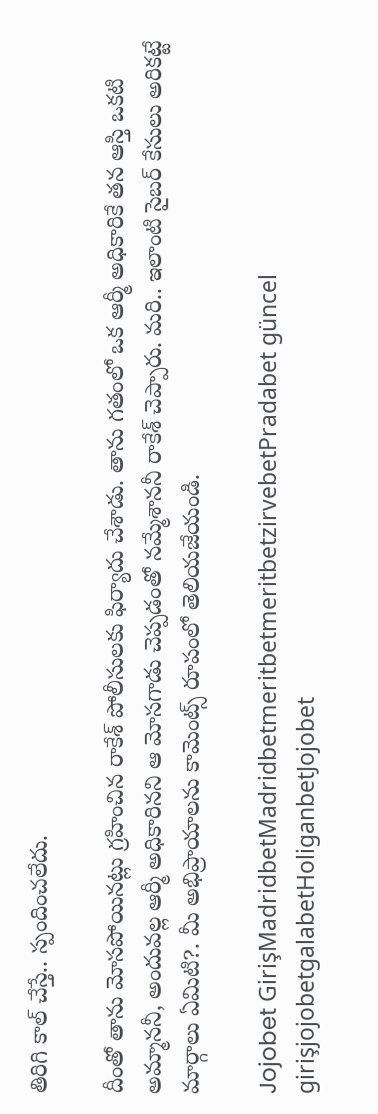తిరిగి కాల్ చేస్తే.. స్పందించలేదు.

దీంతో తాను మోసపోయినట్లు గ్రహించిన రాకేశ్ పోలీసులకు ఫిర్యాదు చేశాడు. తాను గతంలో ఒక ఆర్మీ అధికారికే తన ఆస్తి ఒకటి అమ్మాననీ, అందువల్ల ఆర్మీ అధికారినని ఆ మోసగాడు చెప్పడంతో నమ్మేశాననీ రాకేశ్ చెప్పారు. మరి.. ఇలాంటి సైబర్ కేసులు అరికట్టే మార్గాలు ఏమిటి?. మీ అభిప్రాయాలను కామెంట్స్ రూపంలో తెలియజేయండి.

Jojobet GirişMadridbetMadridbetmeritbetmeritbetzirvebetPradabet güncel girişjojobetgalabetHoliganbetJojobet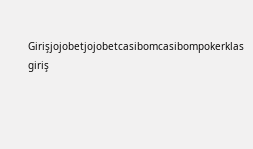Girişjojobetjojobetcasibomcasibompokerklas giriş